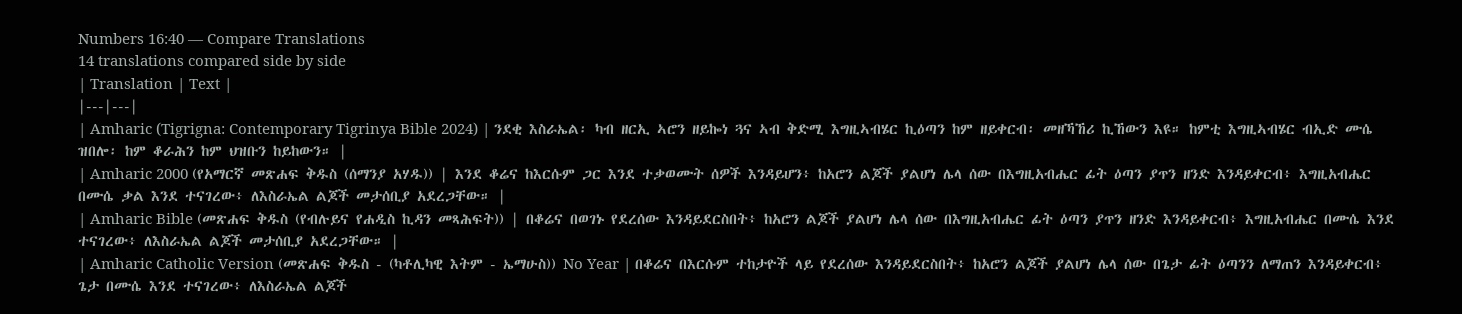Numbers 16:40 — Compare Translations
14 translations compared side by side
| Translation | Text |
|---|---|
| Amharic (Tigrigna: Contemporary Tigrinya Bible 2024) | ንደቂ እስራኤል፡ ካብ ዘርኢ ኣሮን ዘይኰነ ጓና ኣብ ቅድሚ እግዚኣብሄር ኪዕጣን ከም ዘይቀርብ፡ መዘኻኸሪ ኪኸውን እዩ። ከምቲ እግዚኣብሄር ብኢድ ሙሴ ዝበሎ፡ ከም ቆራሕን ከም ህዝቡን ከይከውን። |
| Amharic 2000 (የአማርኛ መጽሐፍ ቅዱስ (ሰማንያ አሃዱ)) | እንደ ቆሬና ከእርሱም ጋር እንደ ተቃወሙት ሰዎች እንዳይሆን፥ ከአሮን ልጆች ያልሆነ ሌላ ሰው በእግዚአብሔር ፊት ዕጣን ያጥን ዘንድ እንዳይቀርብ፥ እግዚአብሔር በሙሴ ቃል እንደ ተናገረው፥ ለእስራኤል ልጆች መታሰቢያ አደረጋቸው። |
| Amharic Bible (መጽሐፍ ቅዱስ (የብሉይና የሐዲስ ኪዳን መጻሕፍት)) | በቆሬና በወገኑ የደረሰው እንዳይደርስበት፥ ከአሮን ልጆች ያልሆነ ሌላ ሰው በእግዚአብሔር ፊት ዕጣን ያጥን ዘንድ እንዳይቀርብ፥ እግዚአብሔር በሙሴ እንደ ተናገረው፥ ለእስራኤል ልጆች መታሰቢያ አደረጋቸው። |
| Amharic Catholic Version (መጽሐፍ ቅዱስ - (ካቶሊካዊ እትም - ኤማሁስ)) No Year | በቆሬና በእርሱም ተከታዮች ላይ የደረሰው እንዳይደርስበት፥ ከአሮን ልጆች ያልሆነ ሌላ ሰው በጌታ ፊት ዕጣንን ለማጠን እንዳይቀርብ፥ ጌታ በሙሴ እንደ ተናገረው፥ ለእስራኤል ልጆች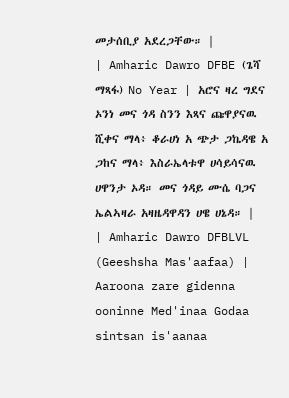መታሰቢያ አደረጋቸው። |
| Amharic Dawro DFBE (ጌሻ ማጻፋ) No Year | አሮና ዛረ ግደና ኦንነ መና ጎዳ ስንን እጻና ጩዋያናዉ ሺቀና ማላ፥ ቆራሀነ አ ጭታ ጋኬዳዌ አ ጋከና ማላ፥ እስራኤላቱዋ ሀሳይሳናዉ ሀዋንታ ኦዳ። መና ጎዳይ ሙሴ ባጋና ኤልኣዛራ አዛዜዳዋዳን ሀዌ ሀኔዳ። |
| Amharic Dawro DFBLVL (Geeshsha Mas'aafaa) | Aaroona zare gidenna ooninne Med'inaa Godaa sintsan is'aanaa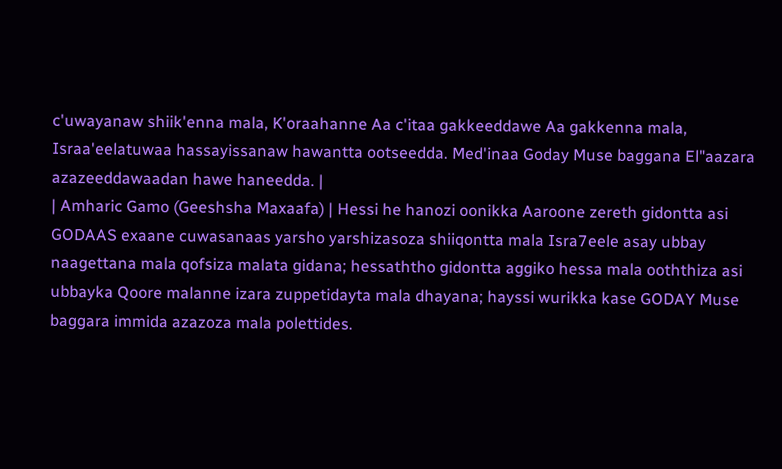c'uwayanaw shiik'enna mala, K'oraahanne Aa c'itaa gakkeeddawe Aa gakkenna mala, Israa'eelatuwaa hassayissanaw hawantta ootseedda. Med'inaa Goday Muse baggana El"aazara azazeeddawaadan hawe haneedda. |
| Amharic Gamo (Geeshsha Maxaafa) | Hessi he hanozi oonikka Aaroone zereth gidontta asi GODAAS exaane cuwasanaas yarsho yarshizasoza shiiqontta mala Isra7eele asay ubbay naagettana mala qofsiza malata gidana; hessaththo gidontta aggiko hessa mala ooththiza asi ubbayka Qoore malanne izara zuppetidayta mala dhayana; hayssi wurikka kase GODAY Muse baggara immida azazoza mala polettides.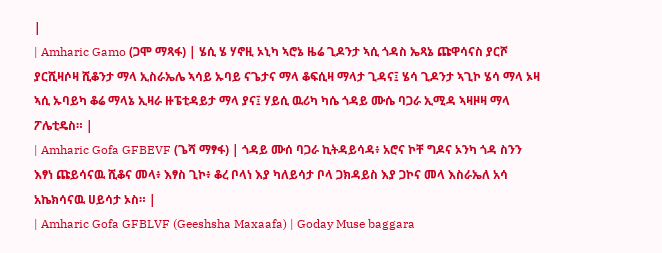|
| Amharic Gamo (ጋሞ ማጻፋ) | ሄሲ ሄ ሃኖዚ ኦኒካ ኣሮኔ ዜሬ ጊዶንታ ኣሲ ጎዳስ ኤጻኔ ጩዋሳናስ ያርሾ ያርሺዛሶዛ ሺቆንታ ማላ ኢስራኤሌ ኣሳይ ኡባይ ናጌታና ማላ ቆፍሲዛ ማላታ ጊዳና፤ ሄሳ ጊዶንታ ኣጊኮ ሄሳ ማላ ኦዛ ኣሲ ኡባይካ ቆሬ ማላኔ ኢዛራ ዙፔቲዳይታ ማላ ያና፤ ሃይሲ ዉሪካ ካሴ ጎዳይ ሙሴ ባጋራ ኢሚዳ ኣዛዞዛ ማላ ፖሌቲዴስ። |
| Amharic Gofa GFBEVF (ጌሻ ማፃፋ) | ጎዳይ ሙሰ ባጋራ ኪትዳይሳዳ፥ አሮና ኮቸ ግዶና ኦንካ ጎዳ ስንን እፃነ ጩይሳናዉ ሺቆና መላ፥ እፃስ ጊኮ፥ ቆረ ቦላነ እያ ካለይሳታ ቦላ ጋክዳይስ እያ ጋኮና መላ እስራኤለ አሳ አኬክሳናዉ ሀይሳታ ኦስ። |
| Amharic Gofa GFBLVF (Geeshsha Maxaafa) | Goday Muse baggara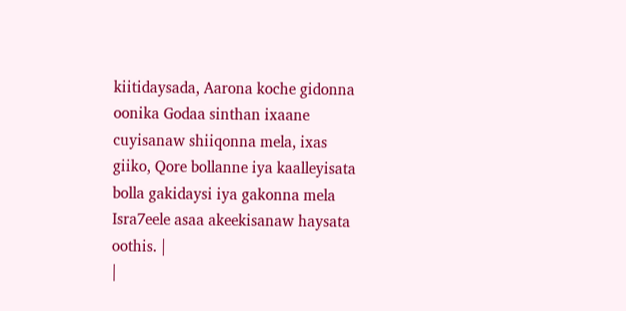kiitidaysada, Aarona koche gidonna oonika Godaa sinthan ixaane cuyisanaw shiiqonna mela, ixas giiko, Qore bollanne iya kaalleyisata bolla gakidaysi iya gakonna mela Isra7eele asaa akeekisanaw haysata oothis. |
|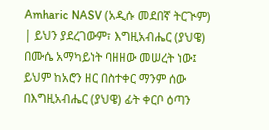Amharic NASV (አዲሱ መደበኛ ትርጒም) | ይህን ያደረገውም፣ እግዚአብሔር (ያህዌ) በሙሴ አማካይነት ባዘዘው መሠረት ነው፤ ይህም ከአሮን ዘር በስተቀር ማንም ሰው በእግዚአብሔር (ያህዌ) ፊት ቀርቦ ዕጣን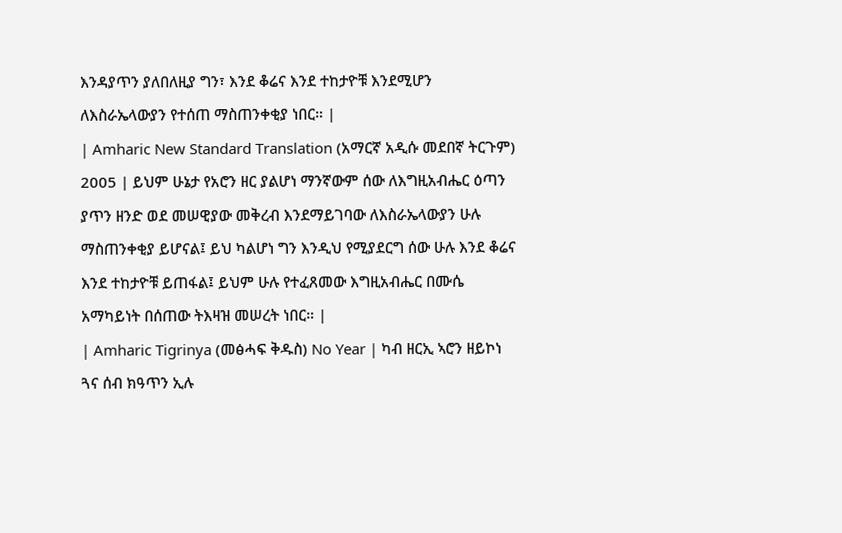እንዳያጥን ያለበለዚያ ግን፣ እንደ ቆሬና እንደ ተከታዮቹ እንደሚሆን ለእስራኤላውያን የተሰጠ ማስጠንቀቂያ ነበር። |
| Amharic New Standard Translation (አማርኛ አዲሱ መደበኛ ትርጉም) 2005 | ይህም ሁኔታ የአሮን ዘር ያልሆነ ማንኛውም ሰው ለእግዚአብሔር ዕጣን ያጥን ዘንድ ወደ መሠዊያው መቅረብ እንደማይገባው ለእስራኤላውያን ሁሉ ማስጠንቀቂያ ይሆናል፤ ይህ ካልሆነ ግን እንዲህ የሚያደርግ ሰው ሁሉ እንደ ቆሬና እንደ ተከታዮቹ ይጠፋል፤ ይህም ሁሉ የተፈጸመው እግዚአብሔር በሙሴ አማካይነት በሰጠው ትእዛዝ መሠረት ነበር። |
| Amharic Tigrinya (መፅሓፍ ቅዱስ) No Year | ካብ ዘርኢ ኣሮን ዘይኮነ ጓና ሰብ ክዓጥን ኢሉ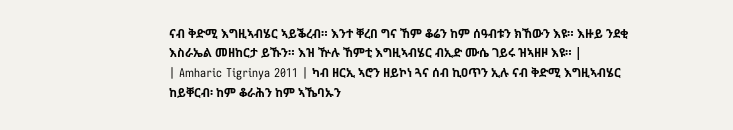ናብ ቅድሚ እግዚኣብሄር ኣይቕረብ። እንተ ቐረበ ግና ኸም ቆሬን ከም ሰዓብቱን ክኸውን እዩ። እዙይ ንደቂ እስራኤል መዘከርታ ይኹን። እዝ ዅሉ ኸምቲ እግዚኣብሄር ብኢድ ሙሴ ገይሩ ዝኣዘዞ እዩ። |
| Amharic Tigrinya 2011 | ካብ ዘርኢ ኣሮን ዘይኮነ ጓና ሰብ ኪዐጥን ኢሉ ናብ ቅድሚ እግዚኣብሄር ከይቐርብ፡ ከም ቆራሕን ከም ኣኼባኡን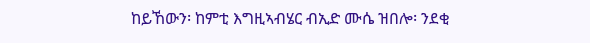ከይኸውን፡ ከምቲ እግዚኣብሄር ብኢድ ሙሴ ዝበሎ፡ ንደቂ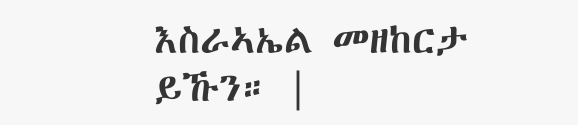እስራኣኤል መዘከርታ ይኹን። |